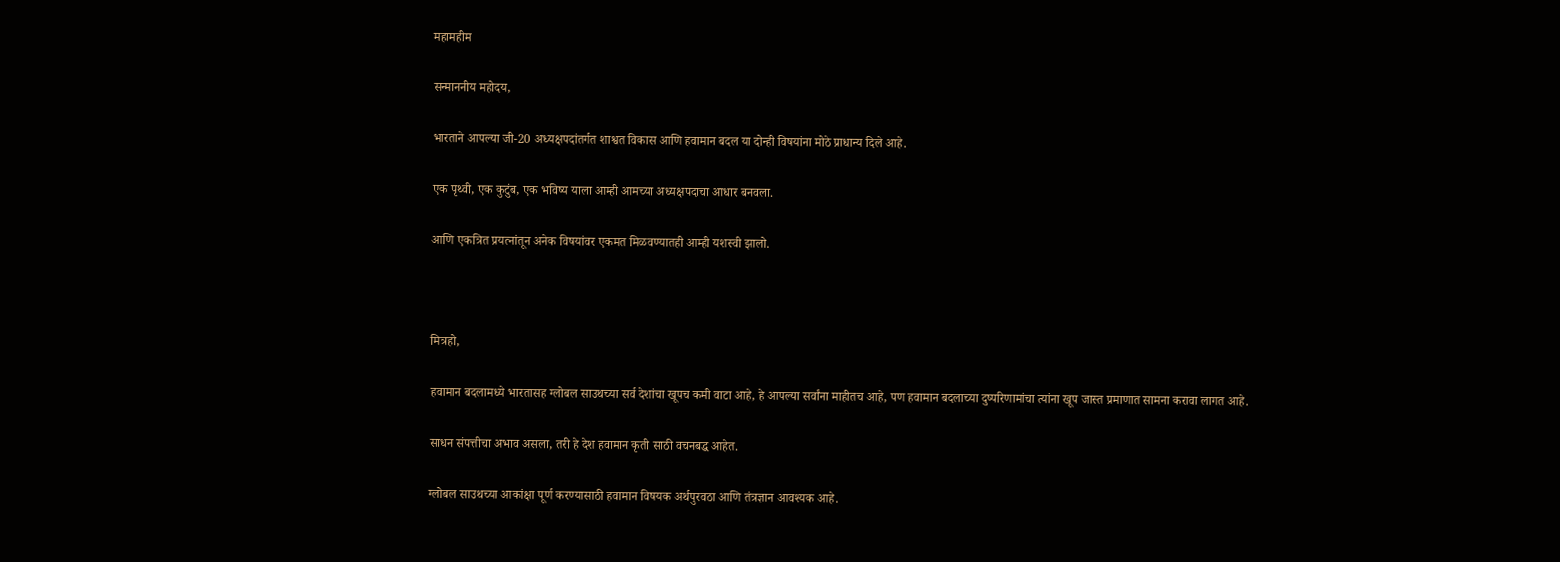महामहीम

सन्माननीय महोदय,

भारताने आपल्या जी-20 अध्यक्षपदांतर्गत शाश्वत विकास आणि हवामान बदल या दोन्ही विषयांना मोठे प्राधान्य दिले आहे.

एक पृथ्वी, एक कुटुंब, एक भविष्य याला आम्ही आमच्या अध्यक्षपदाचा आधार बनवला.

आणि एकत्रित प्रयत्नांतून अनेक विषयांवर एकमत मिळवण्यातही आम्ही यशस्वी झालो.



मित्रहो,

हवामान बदलामध्ये भारतासह ग्लोबल साउथच्या सर्व देशांचा खूपच कमी वाटा आहे, हे आपल्या सर्वांना माहीतच आहे, पण हवामान बदलाच्या दुष्परिणामांचा त्यांना खूप जास्त प्रमाणात सामना करावा लागत आहे.

साधन संपत्तीचा अभाव असला, तरी हे देश हवामान कृती साठी वचनबद्ध आहेत.

ग्लोबल साउथच्या आकांक्षा पूर्ण करण्यासाठी हवामान विषयक अर्थपुरवठा आणि तंत्रज्ञान आवश्यक आहे.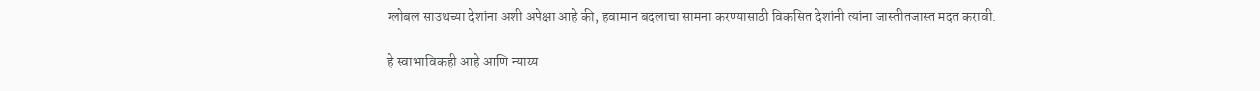ग्लोबल साउथच्या देशांना अशी अपेक्षा आहे की, हवामान बदलाचा सामना करण्यासाठी विकसित देशांनी त्यांना जास्तीतजास्त मदत करावी.

हे स्वाभाविकही आहे आणि न्याय्य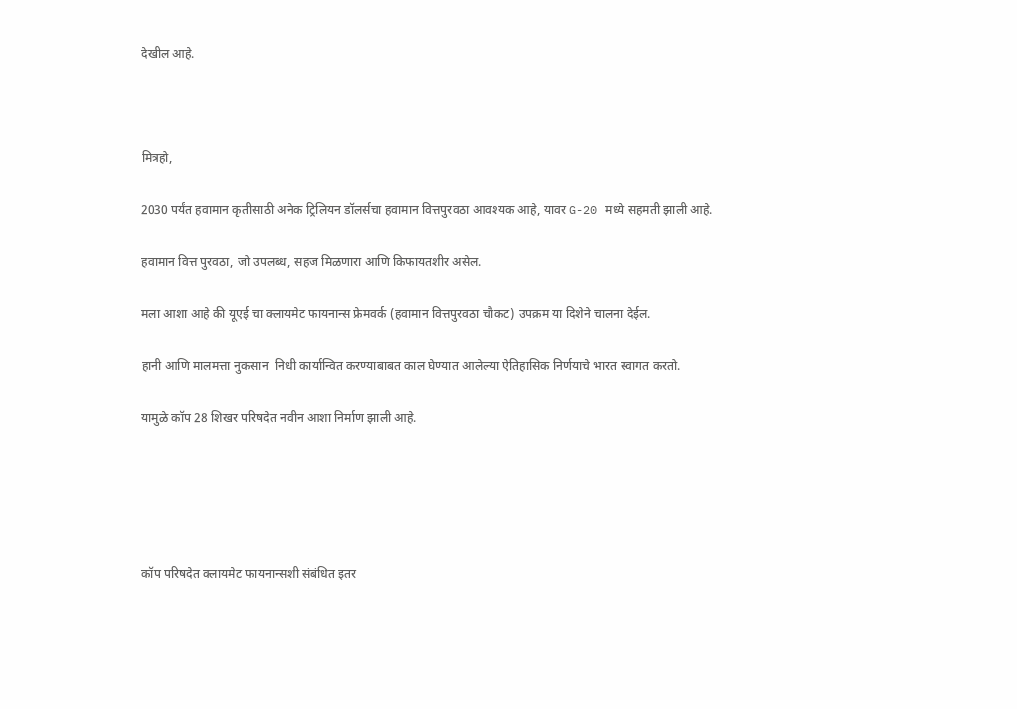देखील आहे.



मित्रहो,

2030 पर्यंत हवामान कृतीसाठी अनेक ट्रिलियन डॉलर्सचा हवामान वित्तपुरवठा आवश्यक आहे, यावर G-20 मध्ये सहमती झाली आहे.

हवामान वित्त पुरवठा, जो उपलब्ध, सहज मिळणारा आणि किफायतशीर असेल.

मला आशा आहे की यूएई चा क्लायमेट फायनान्स फ्रेमवर्क (हवामान वित्तपुरवठा चौकट) उपक्रम या दिशेने चालना देईल.

हानी आणि मालमत्ता नुकसान  निधी कार्यान्वित करण्याबाबत काल घेण्यात आलेल्या ऐतिहासिक निर्णयाचे भारत स्वागत करतो.

यामुळे कॉप 28 शिखर परिषदेत नवीन आशा निर्माण झाली आहे.





कॉप परिषदेत क्लायमेट फायनान्सशी संबंधित इतर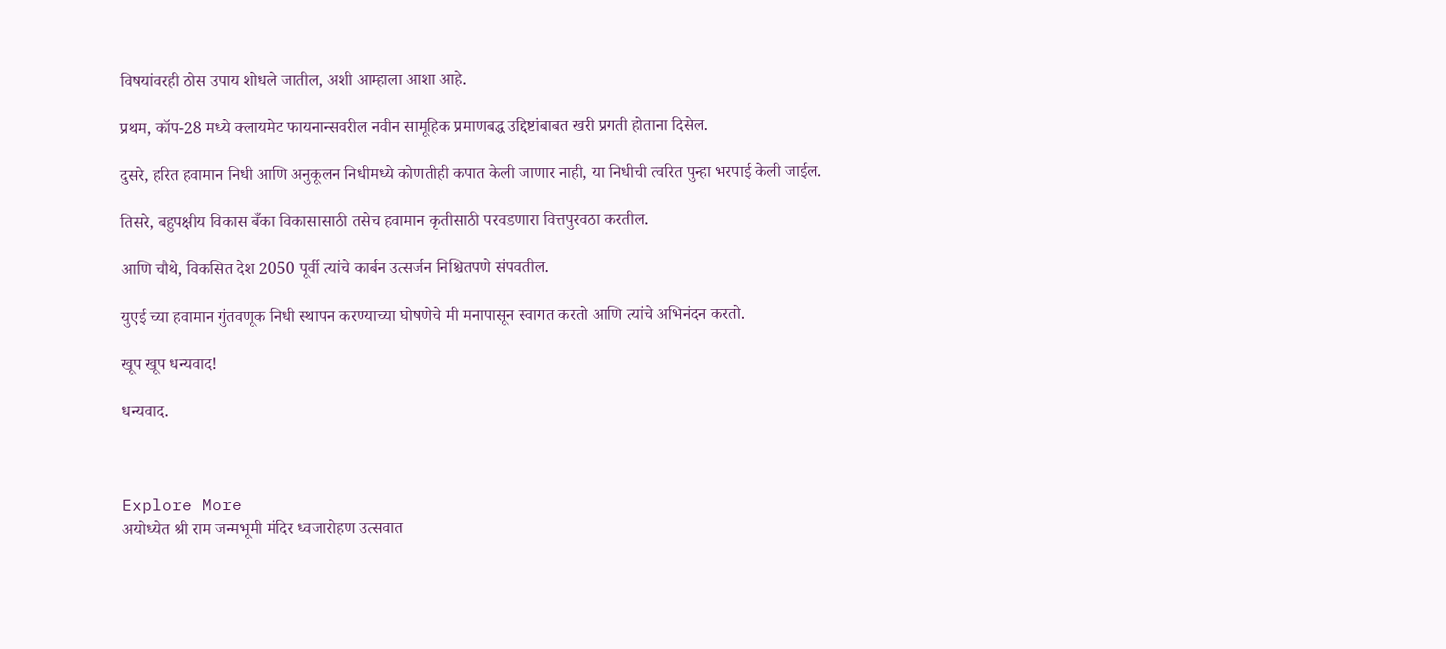विषयांवरही ठोस उपाय शोधले जातील, अशी आम्हाला आशा आहे.

प्रथम, कॉप-28 मध्ये क्लायमेट फायनान्सवरील नवीन सामूहिक प्रमाणबद्ध उद्दिष्टांबाबत खरी प्रगती होताना दिसेल.

दुसरे, हरित हवामान निधी आणि अनुकूलन निधीमध्ये कोणतीही कपात केली जाणार नाही, या निधीची त्वरित पुन्हा भरपाई केली जाईल.

तिसरे, बहुपक्षीय विकास बँका विकासासाठी तसेच हवामान कृतीसाठी परवडणारा वित्तपुरवठा करतील.

आणि चौथे, विकसित देश 2050 पूर्वी त्यांचे कार्बन उत्सर्जन निश्चितपणे संपवतील.

युएई च्या हवामान गुंतवणूक निधी स्थापन करण्याच्या घोषणेचे मी मनापासून स्वागत करतो आणि त्यांचे अभिनंदन करतो.

खूप खूप धन्यवाद!

धन्यवाद.



Explore More
अयोध्येत श्री राम जन्मभूमी मंदिर ध्वजारोहण उत्सवात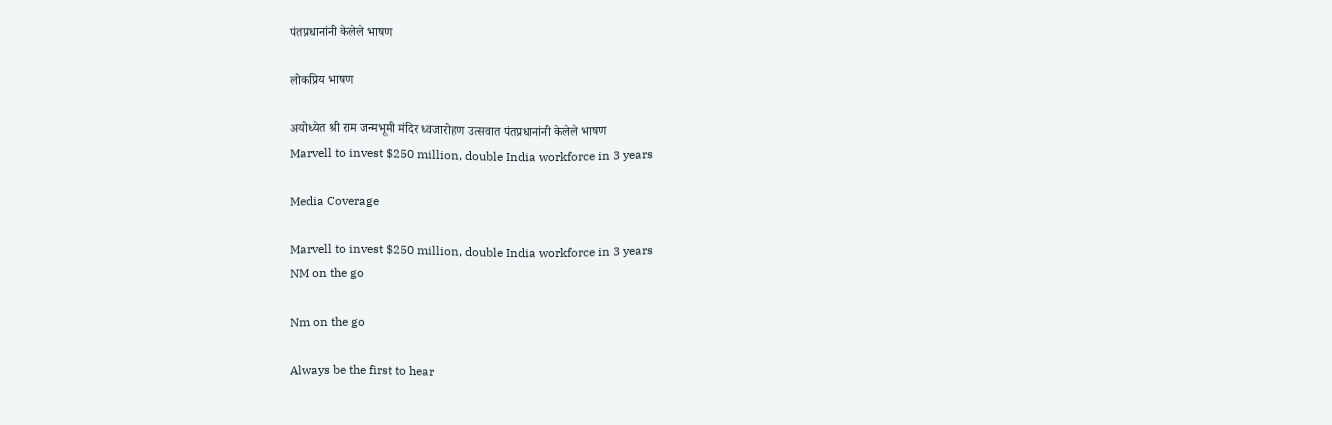पंतप्रधानांनी केलेले भाषण

लोकप्रिय भाषण

अयोध्येत श्री राम जन्मभूमी मंदिर ध्वजारोहण उत्सवात पंतप्रधानांनी केलेले भाषण
Marvell to invest $250 million, double India workforce in 3 years

Media Coverage

Marvell to invest $250 million, double India workforce in 3 years
NM on the go

Nm on the go

Always be the first to hear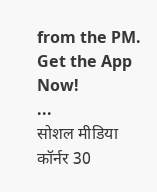from the PM. Get the App Now!
...
सोशल मीडिया कॉर्नर 30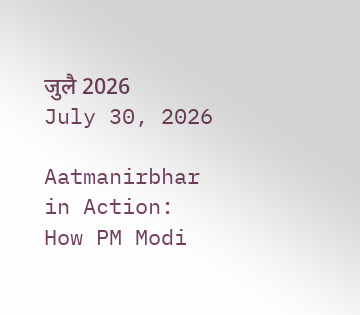जुलै 2026
July 30, 2026

Aatmanirbhar in Action: How PM Modi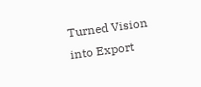Turned Vision into Export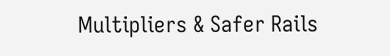Multipliers & Safer Rails